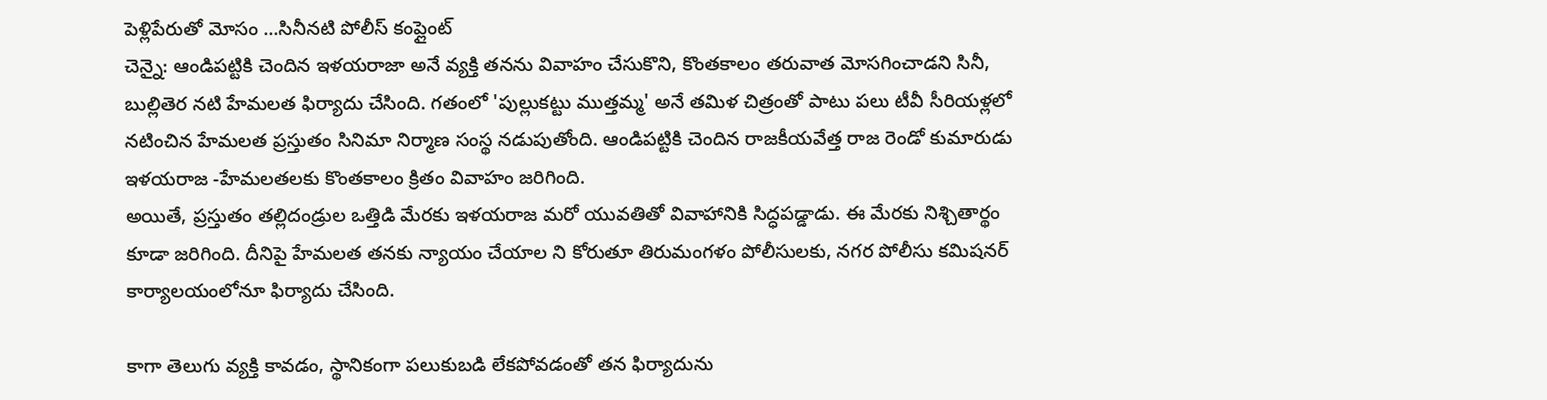పెళ్లిపేరుతో మోసం ...సినీనటి పోలీస్ కంప్లైంట్
చెన్నై: ఆండిపట్టికి చెందిన ఇళయరాజా అనే వ్యక్తి తనను వివాహం చేసుకొని, కొంతకాలం తరువాత మోసగించాడని సినీ, బుల్లితెర నటి హేమలత ఫిర్యాదు చేసింది. గతంలో 'పుల్లుకట్టు ముత్తమ్మ' అనే తమిళ చిత్రంతో పాటు పలు టీవీ సీరియళ్లలో నటించిన హేమలత ప్రస్తుతం సినిమా నిర్మాణ సంస్థ నడుపుతోంది. ఆండిపట్టికి చెందిన రాజకీయవేత్త రాజ రెండో కుమారుడు ఇళయరాజ -హేమలతలకు కొంతకాలం క్రితం వివాహం జరిగింది.
అయితే, ప్రస్తుతం తల్లిదండ్రుల ఒత్తిడి మేరకు ఇళయరాజ మరో యువతితో వివాహానికి సిద్ధపడ్డాడు. ఈ మేరకు నిశ్చితార్థం కూడా జరిగింది. దీనిపై హేమలత తనకు న్యాయం చేయాల ని కోరుతూ తిరుమంగళం పోలీసులకు, నగర పోలీసు కమిషనర్ కార్యాలయంలోనూ ఫిర్యాదు చేసింది.

కాగా తెలుగు వ్యక్తి కావడం, స్థానికంగా పలుకుబడి లేకపోవడంతో తన ఫిర్యాదును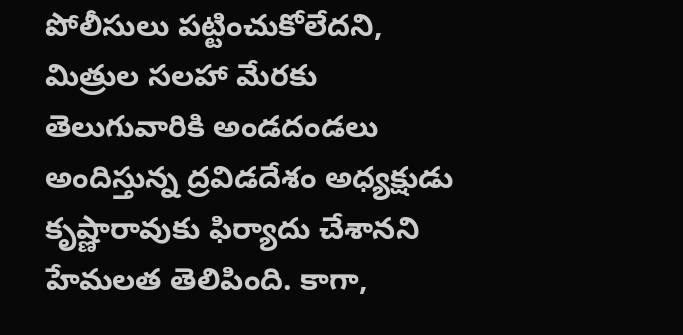పోలీసులు పట్టించుకోలేదని, మిత్రుల సలహా మేరకు తెలుగువారికి అండదండలు అందిస్తున్న ద్రవిడదేశం అధ్యక్షుడు కృష్ణారావుకు ఫిర్యాదు చేశానని హేమలత తెలిపింది. కాగా,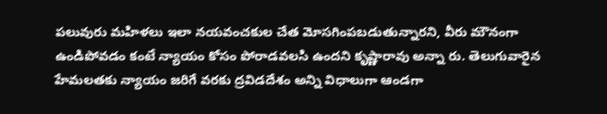పలువురు మహిళలు ఇలా నయవంచకుల చేత మోసగింపబడుతున్నారని, వీరు మౌనంగా ఉండిపోవడం కంటే న్యాయం కోసం పోరాడవలసి ఉందని కృష్ణారావు అన్నా రు. తెలుగువారైన హేమలతకు న్యాయం జరిగే వరకు ద్రవిడదేశం అన్ని విధాలుగా ఆండగా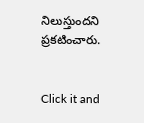నిలుస్తుందని ప్రకటించారు.


Click it and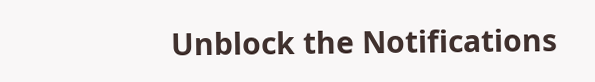Unblock the Notifications